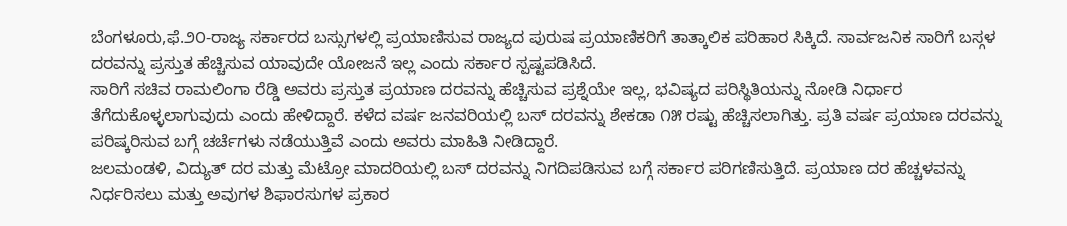ಬೆಂಗಳೂರು,ಫೆ.೨೦-ರಾಜ್ಯ ಸರ್ಕಾರದ ಬಸ್ಸುಗಳಲ್ಲಿ ಪ್ರಯಾಣಿಸುವ ರಾಜ್ಯದ ಪುರುಷ ಪ್ರಯಾಣಿಕರಿಗೆ ತಾತ್ಕಾಲಿಕ ಪರಿಹಾರ ಸಿಕ್ಕಿದೆ. ಸಾರ್ವಜನಿಕ ಸಾರಿಗೆ ಬಸ್ಗಳ ದರವನ್ನು ಪ್ರಸ್ತುತ ಹೆಚ್ಚಿಸುವ ಯಾವುದೇ ಯೋಜನೆ ಇಲ್ಲ ಎಂದು ಸರ್ಕಾರ ಸ್ಪಷ್ಟಪಡಿಸಿದೆ.
ಸಾರಿಗೆ ಸಚಿವ ರಾಮಲಿಂಗಾ ರೆಡ್ಡಿ ಅವರು ಪ್ರಸ್ತುತ ಪ್ರಯಾಣ ದರವನ್ನು ಹೆಚ್ಚಿಸುವ ಪ್ರಶ್ನೆಯೇ ಇಲ್ಲ, ಭವಿಷ್ಯದ ಪರಿಸ್ಥಿತಿಯನ್ನು ನೋಡಿ ನಿರ್ಧಾರ ತೆಗೆದುಕೊಳ್ಳಲಾಗುವುದು ಎಂದು ಹೇಳಿದ್ದಾರೆ. ಕಳೆದ ವರ್ಷ ಜನವರಿಯಲ್ಲಿ ಬಸ್ ದರವನ್ನು ಶೇಕಡಾ ೧೫ ರಷ್ಟು ಹೆಚ್ಚಿಸಲಾಗಿತ್ತು. ಪ್ರತಿ ವರ್ಷ ಪ್ರಯಾಣ ದರವನ್ನು ಪರಿಷ್ಕರಿಸುವ ಬಗ್ಗೆ ಚರ್ಚೆಗಳು ನಡೆಯುತ್ತಿವೆ ಎಂದು ಅವರು ಮಾಹಿತಿ ನೀಡಿದ್ದಾರೆ.
ಜಲಮಂಡಳಿ, ವಿದ್ಯುತ್ ದರ ಮತ್ತು ಮೆಟ್ರೋ ಮಾದರಿಯಲ್ಲಿ ಬಸ್ ದರವನ್ನು ನಿಗದಿಪಡಿಸುವ ಬಗ್ಗೆ ಸರ್ಕಾರ ಪರಿಗಣಿಸುತ್ತಿದೆ. ಪ್ರಯಾಣ ದರ ಹೆಚ್ಚಳವನ್ನು ನಿರ್ಧರಿಸಲು ಮತ್ತು ಅವುಗಳ ಶಿಫಾರಸುಗಳ ಪ್ರಕಾರ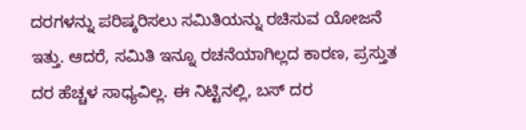ದರಗಳನ್ನು ಪರಿಷ್ಕರಿಸಲು ಸಮಿತಿಯನ್ನು ರಚಿಸುವ ಯೋಜನೆ ಇತ್ತು. ಆದರೆ, ಸಮಿತಿ ಇನ್ನೂ ರಚನೆಯಾಗಿಲ್ಲದ ಕಾರಣ, ಪ್ರಸ್ತುತ ದರ ಹೆಚ್ಚಳ ಸಾಧ್ಯವಿಲ್ಲ. ಈ ನಿಟ್ಟಿನಲ್ಲಿ, ಬಸ್ ದರ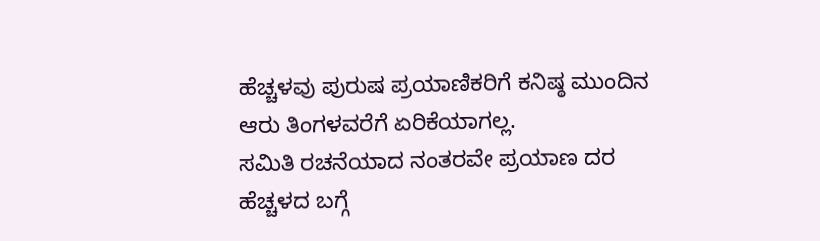ಹೆಚ್ಚಳವು ಪುರುಷ ಪ್ರಯಾಣಿಕರಿಗೆ ಕನಿಷ್ಠ ಮುಂದಿನ ಆರು ತಿಂಗಳವರೆಗೆ ಏರಿಕೆಯಾಗಲ್ಲ.
ಸಮಿತಿ ರಚನೆಯಾದ ನಂತರವೇ ಪ್ರಯಾಣ ದರ ಹೆಚ್ಚಳದ ಬಗ್ಗೆ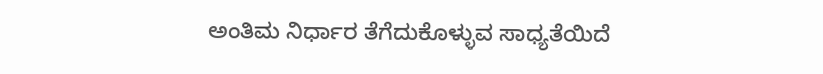ಅಂತಿಮ ನಿರ್ಧಾರ ತೆಗೆದುಕೊಳ್ಳುವ ಸಾಧ್ಯತೆಯಿದೆ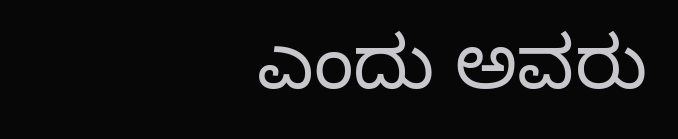ಎಂದು ಅವರು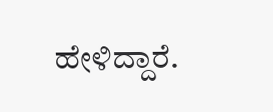ಹೇಳಿದ್ದಾರೆ.